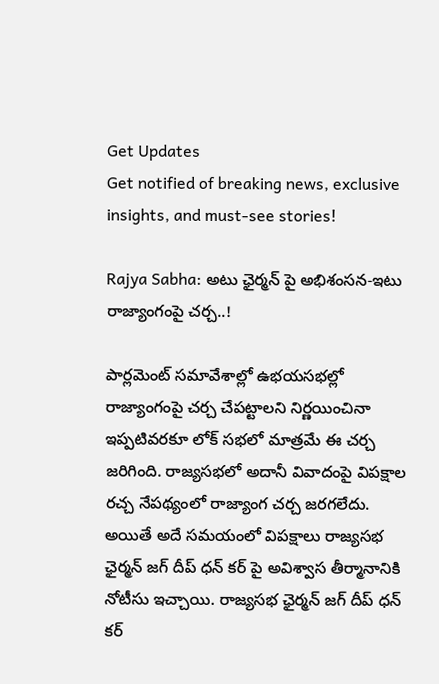Get Updates
Get notified of breaking news, exclusive insights, and must-see stories!

Rajya Sabha: అటు ఛైర్మన్ పై అభిశంసన-ఇటు రాజ్యాంగంపై చర్చ..!

పార్లమెంట్ సమావేశాల్లో ఉభయసభల్లో రాజ్యాంగంపై చర్చ చేపట్టాలని నిర్ణయించినా ఇప్పటివరకూ లోక్ సభలో మాత్రమే ఈ చర్చ జరిగింది. రాజ్యసభలో అదానీ వివాదంపై విపక్షాల రచ్చ నేపథ్యంలో రాజ్యాంగ చర్చ జరగలేదు. అయితే అదే సమయంలో విపక్షాలు రాజ్యసభ ఛైర్మన్ జగ్ దీప్ ధన్ కర్ పై అవిశ్వాస తీర్మానానికి నోటీసు ఇచ్చాయి. రాజ్యసభ ఛైర్మన్ జగ్ దీప్ ధన్ కర్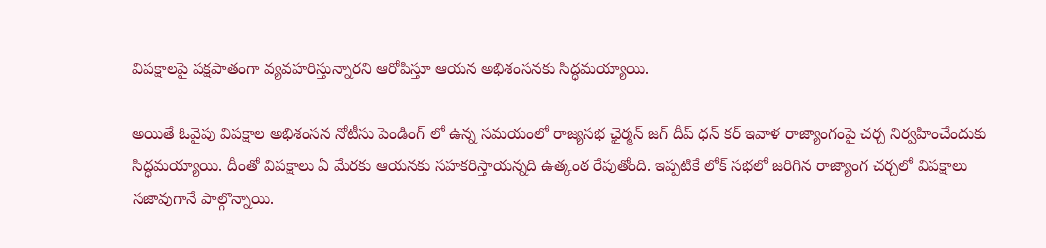విపక్షాలపై పక్షపాతంగా వ్యవహరిస్తున్నారని ఆరోపిస్తూ ఆయన అభిశంసనకు సిద్ధమయ్యాయి.

అయితే ఓవైపు విపక్షాల అభిశంసన నోటీసు పెండింగ్ లో ఉన్న సమయంలో రాజ్యసభ ఛైర్మన్ జగ్ దీప్ ధన్ కర్ ఇవాళ రాజ్యాంగంపై చర్చ నిర్వహించేందుకు సిద్ధమయ్యాయి. దీంతో విపక్షాలు ఏ మేరకు ఆయనకు సహకరిస్తాయన్నది ఉత్కంఠ రేపుతోంది. ఇప్పటికే లోక్ సభలో జరిగిన రాజ్యాంగ చర్చలో విపక్షాలు సజావుగానే పాల్గొన్నాయి.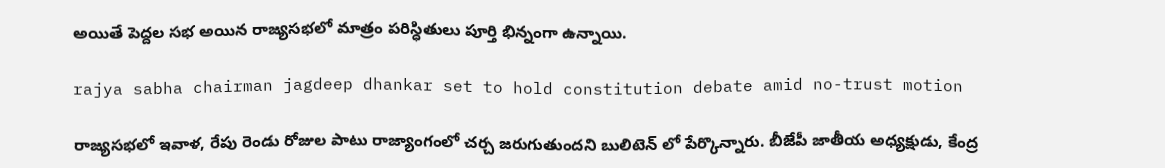అయితే పెద్దల సభ అయిన రాజ్యసభలో మాత్రం పరిస్ధితులు పూర్తి భిన్నంగా ఉన్నాయి.

rajya sabha chairman jagdeep dhankar set to hold constitution debate amid no-trust motion

రాజ్యసభలో ఇవాళ, రేపు రెండు రోజుల పాటు రాజ్యాంగంలో చర్చ జరుగుతుందని బులిటెన్ లో పేర్కొన్నారు. బీజేపీ జాతీయ అధ్యక్షుడు, కేంద్ర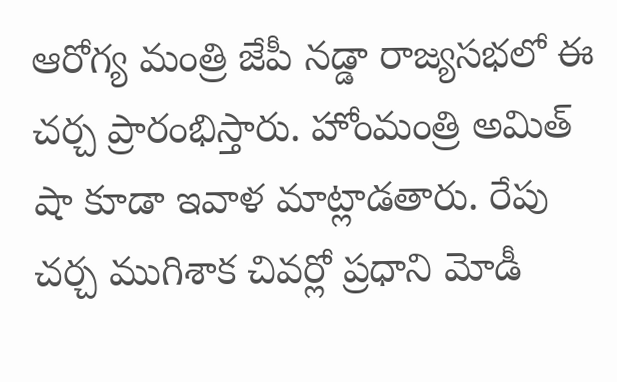ఆరోగ్య మంత్రి జేపీ నడ్డా రాజ్యసభలో ఈ చర్చ ప్రారంభిస్తారు. హోంమంత్రి అమిత్ షా కూడా ఇవాళ మాట్లాడతారు. రేపు చర్చ ముగిశాక చివర్లో ప్రధాని మోడీ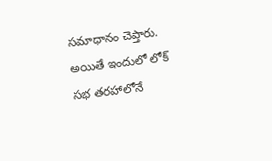సమాధానం చెప్తారు. అయితే ఇందులో లోక్ సభ తరహాలోనే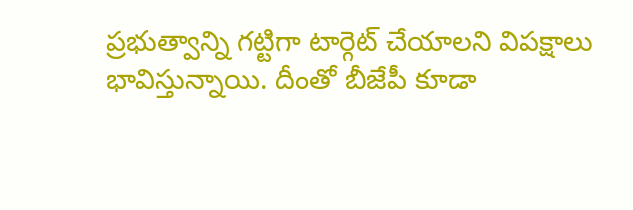ప్రభుత్వాన్ని గట్టిగా టార్గెట్ చేయాలని విపక్షాలు భావిస్తున్నాయి. దీంతో బీజేపీ కూడా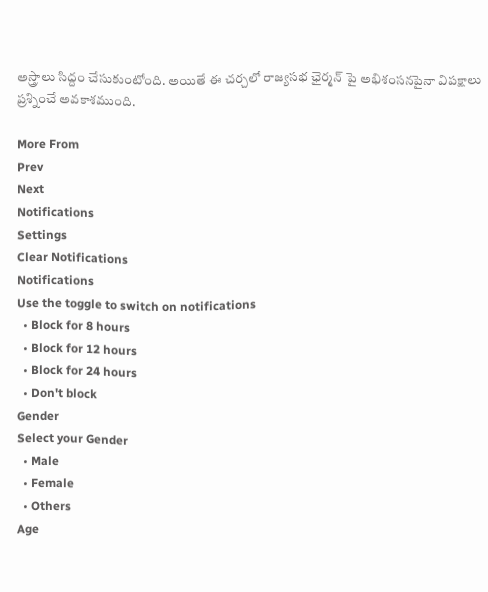అస్త్రాలు సిద్దం చేసుకుంటోంది. అయితే ఈ చర్చలో రాజ్యసభ ఛైర్మన్ పై అభిశంసనపైనా విపక్షాలు ప్రశ్నించే అవకాశముంది.

More From
Prev
Next
Notifications
Settings
Clear Notifications
Notifications
Use the toggle to switch on notifications
  • Block for 8 hours
  • Block for 12 hours
  • Block for 24 hours
  • Don't block
Gender
Select your Gender
  • Male
  • Female
  • Others
Age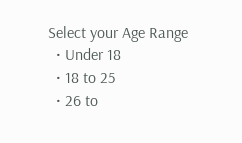Select your Age Range
  • Under 18
  • 18 to 25
  • 26 to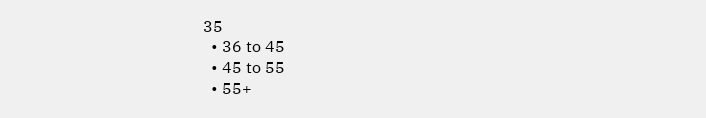35
  • 36 to 45
  • 45 to 55
  • 55+